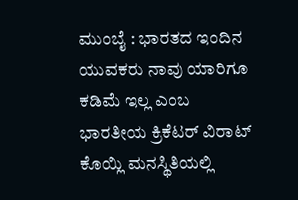ಮುಂಬೈ : ಭಾರತದ ಇಂದಿನ ಯುವಕರು ನಾವು ಯಾರಿಗೂ ಕಡಿಮೆ ಇಲ್ಲ ಎಂಬ ಭಾರತೀಯ ಕ್ರಿಕೆಟರ್ ವಿರಾಟ್ ಕೊಯ್ಲಿ ಮನಸ್ಥಿತಿಯಲ್ಲಿ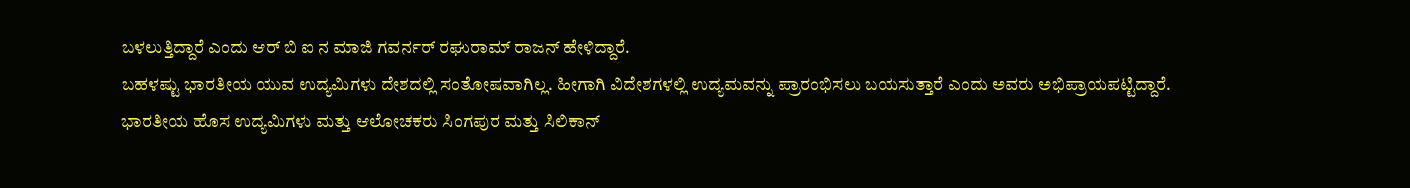ಬಳಲುತ್ತಿದ್ದಾರೆ ಎಂದು ಆರ್ ಬಿ ಐ ನ ಮಾಜಿ ಗವರ್ನರ್ ರಘುರಾಮ್ ರಾಜನ್ ಹೇಳಿದ್ದಾರೆ.
ಬಹಳಷ್ಟು ಭಾರತೀಯ ಯುವ ಉದ್ಯಮಿಗಳು ದೇಶದಲ್ಲಿ ಸಂತೋಷವಾಗಿಲ್ಲ. ಹೀಗಾಗಿ ವಿದೇಶಗಳಲ್ಲಿ ಉದ್ಯಮವನ್ನು ಪ್ರಾರಂಭಿಸಲು ಬಯಸುತ್ತಾರೆ ಎಂದು ಅವರು ಅಭಿಪ್ರಾಯಪಟ್ಟಿದ್ದಾರೆ.
ಭಾರತೀಯ ಹೊಸ ಉದ್ಯಮಿಗಳು ಮತ್ತು ಆಲೋಚಕರು ಸಿಂಗಪುರ ಮತ್ತು ಸಿಲಿಕಾನ್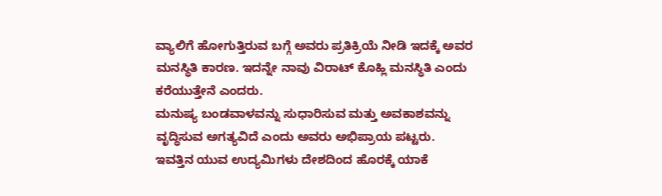ವ್ಯಾಲಿಗೆ ಹೋಗುತ್ತಿರುವ ಬಗ್ಗೆ ಅವರು ಪ್ರತಿಕ್ರಿಯೆ ನೀಡಿ ಇದಕ್ಕೆ ಅವರ ಮನಸ್ಥಿತಿ ಕಾರಣ. ಇದನ್ನೇ ನಾವು ವಿರಾಟ್ ಕೊಹ್ಲಿ ಮನಸ್ಥಿತಿ ಎಂದು ಕರೆಯುತ್ತೇನೆ ಎಂದರು.
ಮನುಷ್ಯ ಬಂಡವಾಳವನ್ನು ಸುಧಾರಿಸುವ ಮತ್ತು ಅವಕಾಶವನ್ನು ವೃದ್ಧಿಸುವ ಅಗತ್ಯವಿದೆ ಎಂದು ಅವರು ಅಭಿಪ್ರಾಯ ಪಟ್ಟರು.
ಇವತ್ತಿನ ಯುವ ಉದ್ಯಮಿಗಳು ದೇಶದಿಂದ ಹೊರಕ್ಕೆ ಯಾಕೆ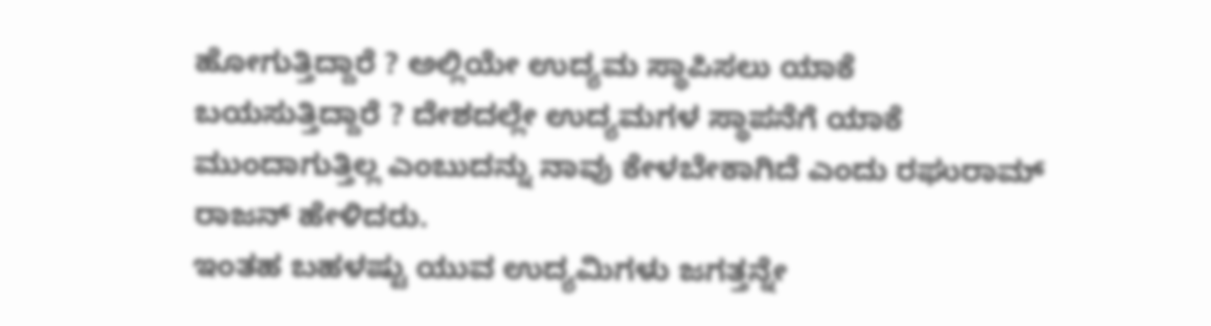ಹೋಗುತ್ತಿದ್ದಾರೆ ? ಅಲ್ಲಿಯೇ ಉದ್ಯಮ ಸ್ಥಾಪಿಸಲು ಯಾಕೆ ಬಯಸುತ್ತಿದ್ದಾರೆ ? ದೇಶದಲ್ಲೇ ಉದ್ಯಮಗಳ ಸ್ಥಾಪನೆಗೆ ಯಾಕೆ ಮುಂದಾಗುತ್ತಿಲ್ಲ ಎಂಬುದನ್ನು ನಾವು ಕೇಳಬೇಕಾಗಿದೆ ಎಂದು ರಘುರಾಮ್ ರಾಜನ್ ಹೇಳಿದರು.
ಇಂತಹ ಬಹಳಷ್ಟು ಯುವ ಉದ್ಯಮಿಗಳು ಜಗತ್ತನ್ನೇ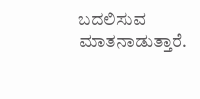ಬದಲಿಸುವ ಮಾತನಾಡುತ್ತಾರೆ.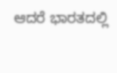ಆದರೆ ಭಾರತದಲ್ಲಿ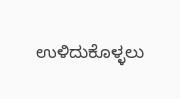ಉಳಿದುಕೊಳ್ಳಲು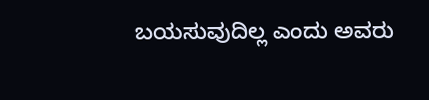ಬಯಸುವುದಿಲ್ಲ ಎಂದು ಅವರು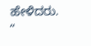ಹೇಳಿದರು.
“